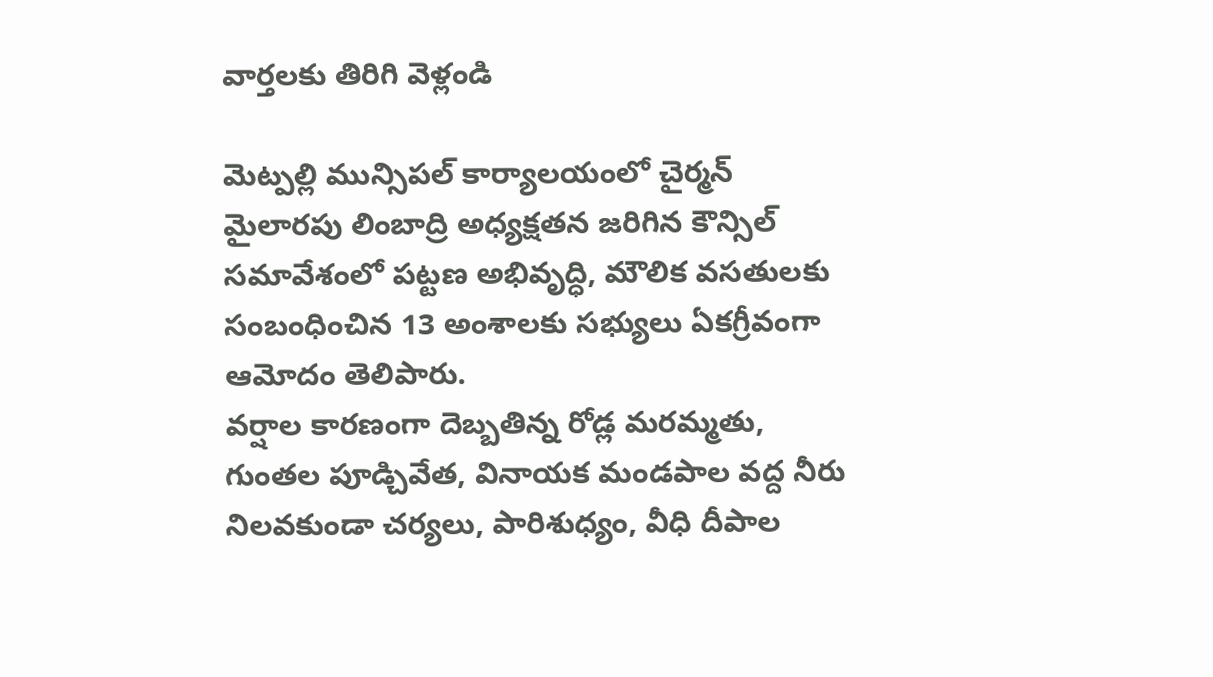వార్తలకు తిరిగి వెళ్లండి

మెట్పల్లి మున్సిపల్ కార్యాలయంలో చైర్మన్ మైలారపు లింబాద్రి అధ్యక్షతన జరిగిన కౌన్సిల్ సమావేశంలో పట్టణ అభివృద్ధి, మౌలిక వసతులకు సంబంధించిన 13 అంశాలకు సభ్యులు ఏకగ్రీవంగా ఆమోదం తెలిపారు.
వర్షాల కారణంగా దెబ్బతిన్న రోడ్ల మరమ్మతు, గుంతల పూడ్చివేత, వినాయక మండపాల వద్ద నీరు నిలవకుండా చర్యలు, పారిశుధ్యం, వీధి దీపాల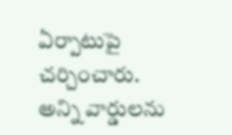ఏర్పాటుపై చర్చించారు. అన్ని వార్డులను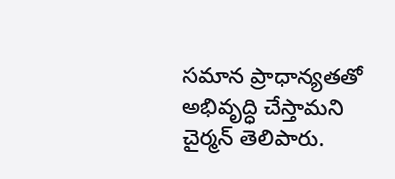సమాన ప్రాధాన్యతతో అభివృద్ధి చేస్తామని చైర్మన్ తెలిపారు.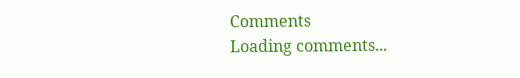Comments
Loading comments...